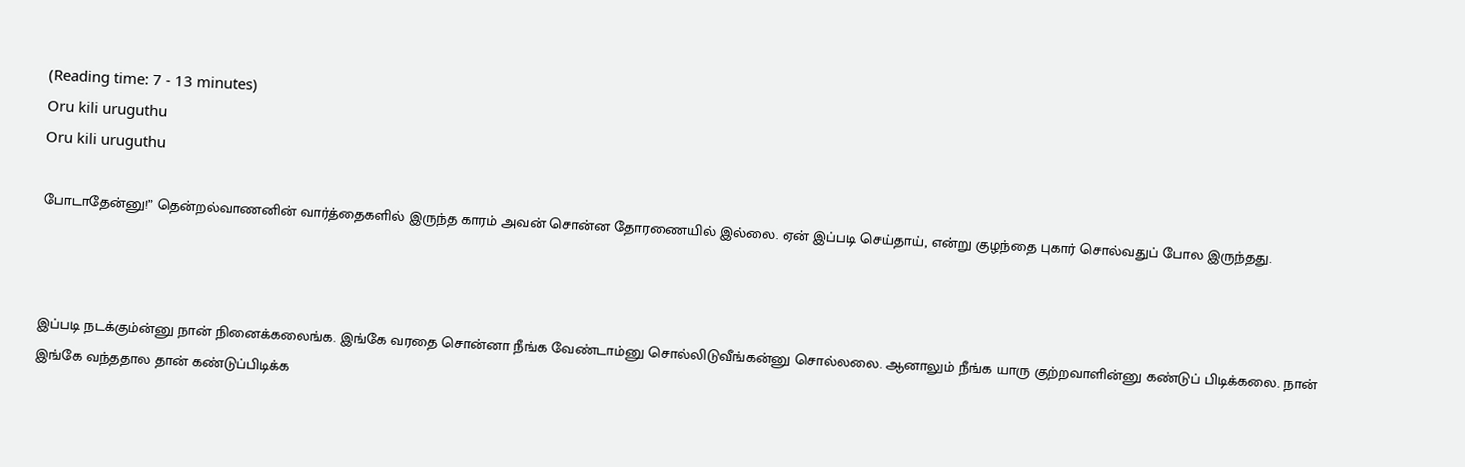(Reading time: 7 - 13 minutes)
Oru kili uruguthu
Oru kili uruguthu

போடாதேன்னு!” தென்றல்வாணனின் வார்த்தைகளில் இருந்த காரம் அவன் சொன்ன தோரணையில் இல்லை. ஏன் இப்படி செய்தாய், என்று குழந்தை புகார் சொல்வதுப் போல இருந்தது.



இப்படி நடக்கும்ன்னு நான் நினைக்கலைங்க. இங்கே வரதை சொன்னா நீங்க வேண்டாம்னு சொல்லிடுவீங்கன்னு சொல்லலை. ஆனாலும் நீங்க யாரு குற்றவாளின்னு கண்டுப் பிடிக்கலை. நான் இங்கே வந்ததால தான் கண்டுப்பிடிக்க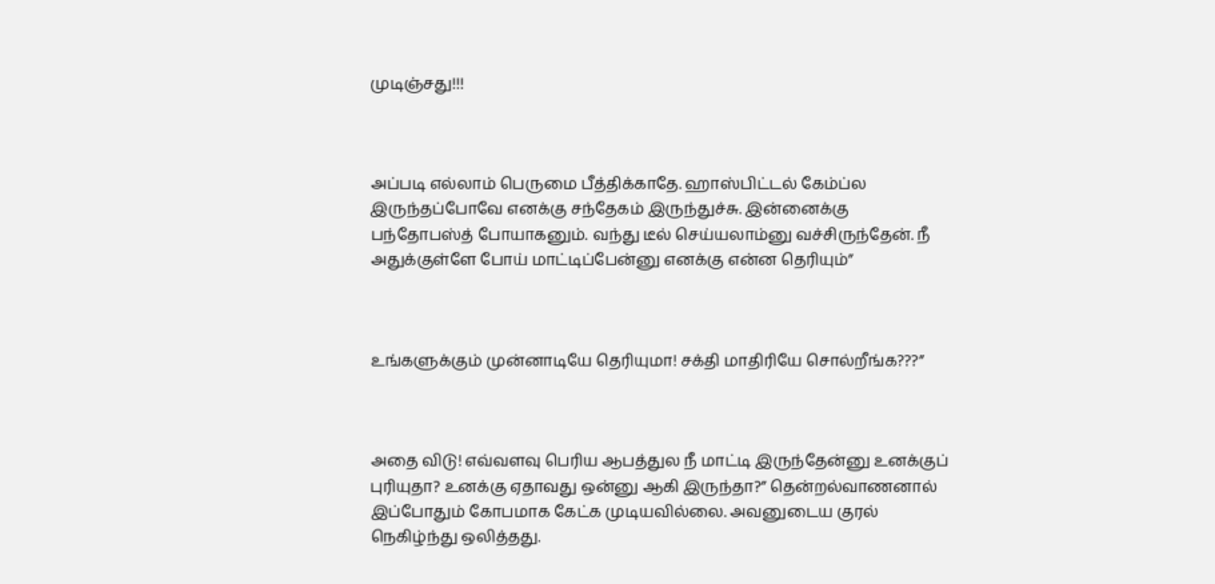முடிஞ்சது!!!



அப்படி எல்லாம் பெருமை பீத்திக்காதே. ஹாஸ்பிட்டல் கேம்ப்ல இருந்தப்போவே எனக்கு சந்தேகம் இருந்துச்சு. இன்னைக்கு பந்தோபஸ்த் போயாகனும். வந்து டீல் செய்யலாம்னு வச்சிருந்தேன். நீ அதுக்குள்ளே போய் மாட்டிப்பேன்னு எனக்கு என்ன தெரியும்”



உங்களுக்கும் முன்னாடியே தெரியுமா! சக்தி மாதிரியே சொல்றீங்க???”



அதை விடு! எவ்வளவு பெரிய ஆபத்துல நீ மாட்டி இருந்தேன்னு உனக்குப் புரியுதா? உனக்கு ஏதாவது ஒன்னு ஆகி இருந்தா?” தென்றல்வாணனால் இப்போதும் கோபமாக கேட்க முடியவில்லை. அவனுடைய குரல் நெகிழ்ந்து ஒலித்தது.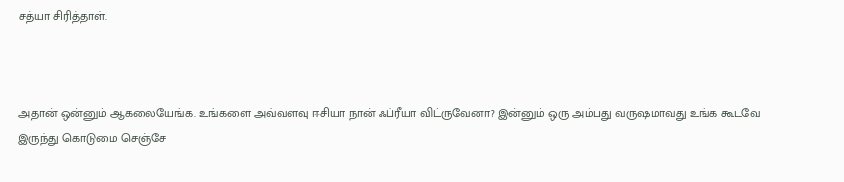சத்யா சிரித்தாள்.



அதான் ஒன்னும் ஆகலையேங்க. உங்களை அவ்வளவு ஈசியா நான் ஃப்ரீயா விட்ருவேனா? இன்னும் ஒரு அம்பது வருஷமாவது உங்க கூடவே இருந்து கொடுமை செஞ்சே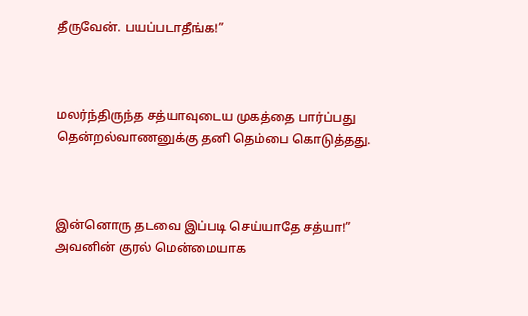தீருவேன். பயப்படாதீங்க!”



மலர்ந்திருந்த சத்யாவுடைய முகத்தை பார்ப்பது தென்றல்வாணனுக்கு தனி தெம்பை கொடுத்தது.



இன்னொரு தடவை இப்படி செய்யாதே சத்யா!” அவனின் குரல் மென்மையாக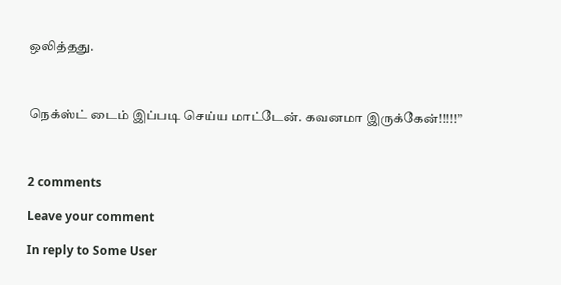ஒலித்தது.



நெக்ஸ்ட் டைம் இப்படி செய்ய மாட்டேன். கவனமா இருக்கேன்!!!!!”



2 comments

Leave your comment

In reply to Some User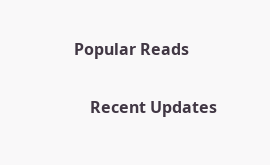Popular Reads

    Recent Updates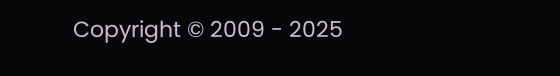Copyright © 2009 - 2025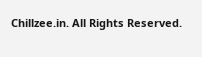Chillzee.in. All Rights Reserved.